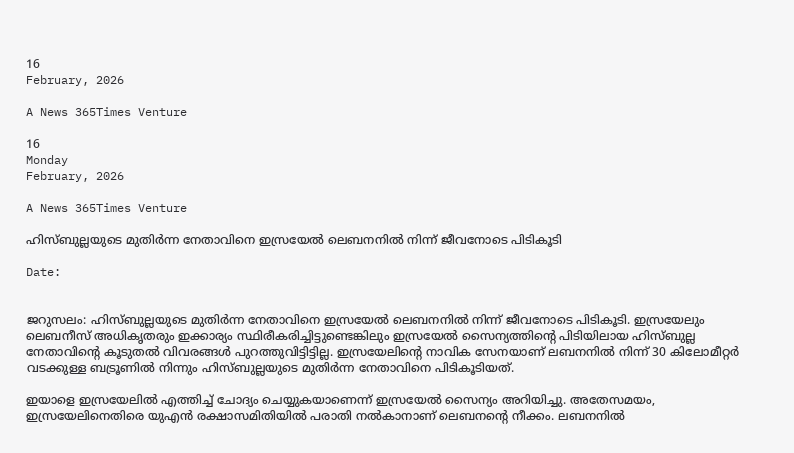16
February, 2026

A News 365Times Venture

16
Monday
February, 2026

A News 365Times Venture

ഹിസ്ബുല്ലയുടെ മുതിർന്ന നേതാവിനെ ഇസ്രയേൽ ലെബനനിൽ നിന്ന് ജീവനോടെ പിടികൂടി

Date:


ജറുസലം: ഹിസ്ബുല്ലയുടെ മുതിർന്ന നേതാവിനെ ഇസ്രയേൽ ലെബനനിൽ നിന്ന് ജീവനോടെ പിടികൂടി. ഇസ്രയേലും ലെബനീസ് അധികൃതരും ഇക്കാര്യം സ്ഥിരീകരിച്ചിട്ടുണ്ടെങ്കിലും ഇസ്രയേൽ സൈന്യത്തിന്റെ പിടിയിലായ ഹിസ്ബുല്ല നേതാവിന്റെ കൂടുതൽ വിവരങ്ങൾ പുറത്തുവിട്ടിട്ടില്ല. ഇസ്രയേലിന്റെ നാവിക സേനയാണ് ലബനനിൽ നിന്ന് 30 കിലോമീറ്റർ വടക്കുള്ള ബട്രൂണിൽ നിന്നും ഹിസ്ബുല്ലയുടെ മുതിർന്ന നേതാവിനെ പിടികൂടിയത്.

ഇയാളെ ഇസ്രയേലിൽ എത്തിച്ച് ചോദ്യം ചെയ്യുകയാണെന്ന് ഇസ്രയേൽ സൈന്യം അറിയിച്ചു. അതേസമയം, ഇസ്രയേലിനെതിരെ യുഎൻ രക്ഷാസമിതിയിൽ പരാതി നൽകാനാണ് ലെബനന്റെ നീക്കം. ലബനനിൽ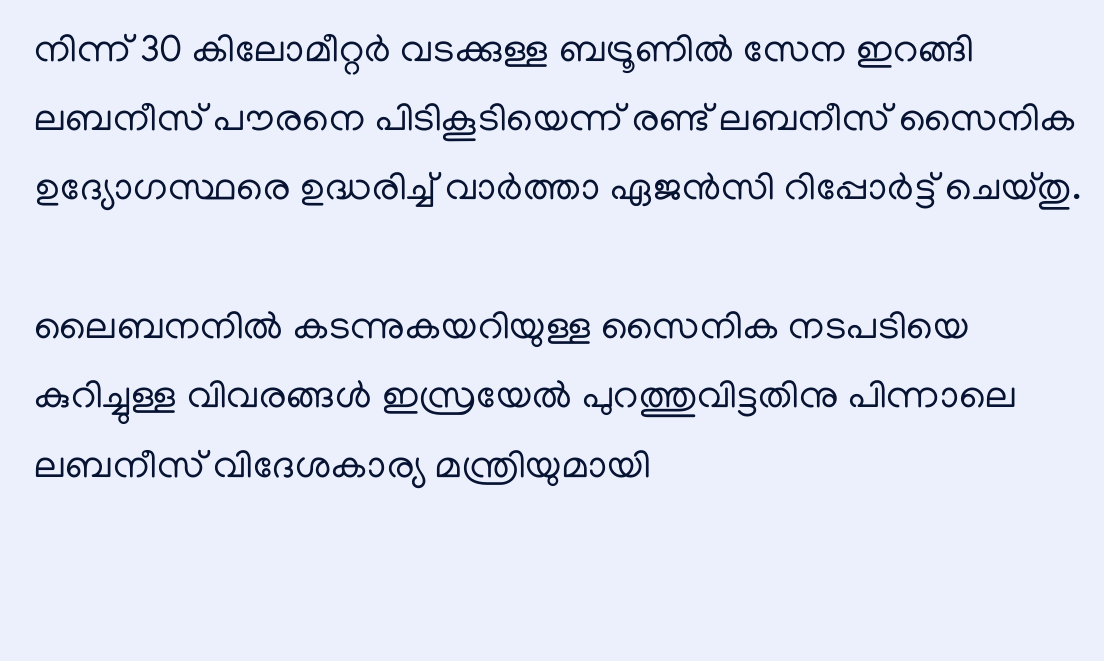നിന്ന് 30 കിലോമീറ്റർ വടക്കുള്ള ബട്രൂണിൽ സേന ഇറങ്ങി ലബനീസ് പൗരനെ പിടികൂടിയെന്ന് രണ്ട് ലബനീസ് സൈനിക ഉദ്യോഗസ്ഥരെ ഉദ്ധരിച്ച് വാർത്താ ഏജൻസി റിപ്പോർട്ട് ചെയ്തു.

ലൈബനനിൽ കടന്നുകയറിയുള്ള സൈനിക നടപടിയെ കുറിച്ചുള്ള വിവരങ്ങൾ ഇസ്രയേൽ പുറത്തുവിട്ടതിനു പിന്നാലെ ലബനീസ് വിദേശകാര്യ മന്ത്രിയുമായി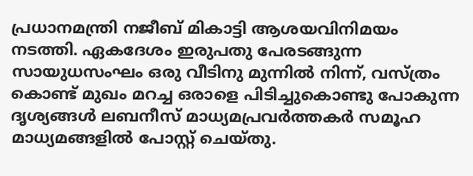പ്രധാനമന്ത്രി നജീബ് മികാട്ടി ആശയവിനിമയം നടത്തി. ഏകദേശം ഇരുപതു പേരടങ്ങുന്ന സായുധസംഘം ഒരു വീടിനു മുന്നിൽ നിന്ന്, വസ്ത്രം കൊണ്ട് മുഖം മറച്ച ഒരാളെ പിടിച്ചുകൊണ്ടു പോകുന്ന ദൃശ്യങ്ങൾ ലബനീസ് മാധ്യമപ്രവർത്തകർ സമൂഹ മാധ്യമങ്ങളിൽ പോസ്റ്റ് ചെയ്തു.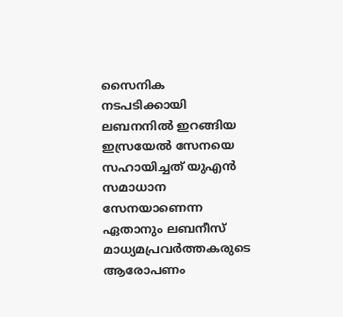സൈനിക നടപടിക്കായി ലബനനിൽ ഇറങ്ങിയ ഇസ്രയേൽ സേനയെ സഹായിച്ചത് യുഎൻ സമാധാന സേനയാണെന്ന ഏതാനും ലബനീസ് മാധ്യമപ്രവർത്തകരുടെ ആരോപണം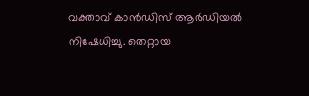വക്താവ് കാൻഡിസ് ആർഡിയൽ നിഷേധിച്ചു. തെറ്റായ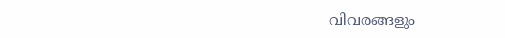വിവരങ്ങളും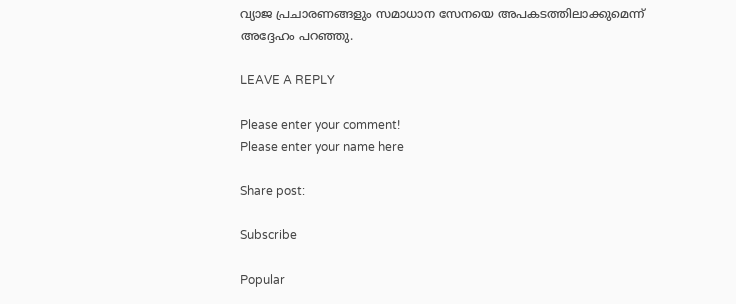വ്യാജ പ്രചാരണങ്ങളും സമാധാന സേനയെ അപകടത്തിലാക്കുമെന്ന് അദ്ദേഹം പറഞ്ഞു.

LEAVE A REPLY

Please enter your comment!
Please enter your name here

Share post:

Subscribe

Popular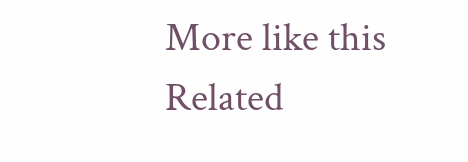More like this
Related